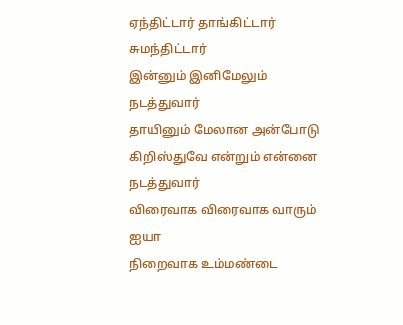ஏந்திட்டார் தாங்கிட்டார் சுமந்திட்டார்
இன்னும் இனிமேலும் நடத்துவார்
தாயினும் மேலான அன்போடு
கிறிஸ்துவே என்றும் என்னை நடத்துவார்
விரைவாக விரைவாக வாரும் ஐயா
நிறைவாக உம்மண்டை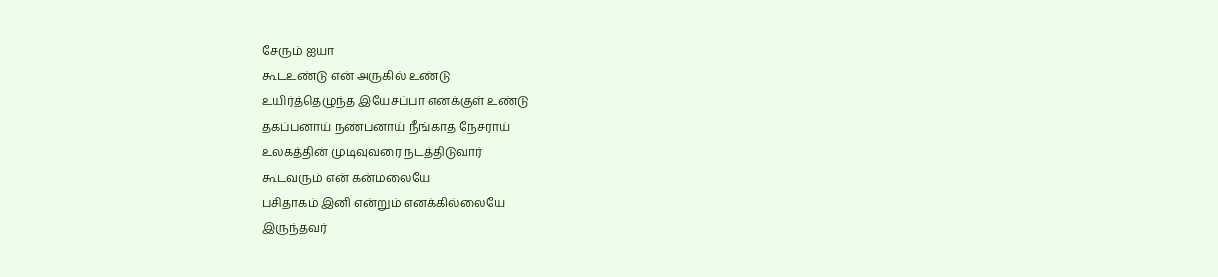சேரும் ஐயா
கூடஉண்டு என் அருகில் உண்டு
உயிர்த்தெழுந்த இயேசப்பா எனக்குள் உண்டு
தகப்பனாய் நண்பனாய் நீங்காத நேசராய்
உலகத்தின் முடிவுவரை நடத்திடுவார்
கூடவரும் என் கன்மலையே
பசிதாகம் இனி என்றும் எனக்கில்லையே
இருந்தவர்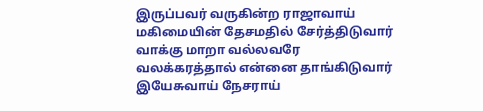இருப்பவர் வருகின்ற ராஜாவாய்
மகிமையின் தேசமதில் சேர்த்திடுவார்
வாக்கு மாறா வல்லவரே
வலக்கரத்தால் என்னை தாங்கிடுவார்
இயேசுவாய் நேசராய்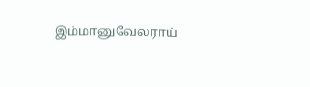இம்மானுவேலராய்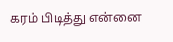கரம் பிடித்து என்னை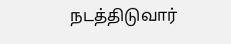நடத்திடுவார்